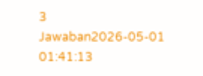3 Jawaban2026-05-01 01:41:13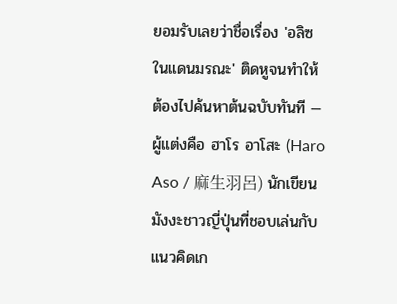ยอมรับเลยว่าชื่อเรื่อง 'อลิซในแดนมรณะ' ติดหูจนทำให้ต้องไปค้นหาต้นฉบับทันที — ผู้แต่งคือ ฮาโร อาโสะ (Haro Aso / 麻生羽呂) นักเขียนมังงะชาวญี่ปุ่นที่ชอบเล่นกับแนวคิดเก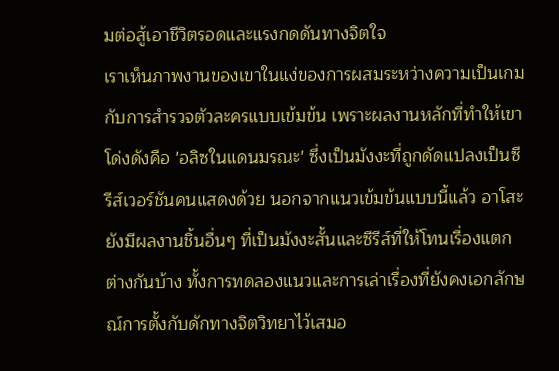มต่อสู้เอาชีวิตรอดและแรงกดดันทางจิตใจ
เราเห็นภาพงานของเขาในแง่ของการผสมระหว่างความเป็นเกมกับการสำรวจตัวละครแบบเข้มข้น เพราะผลงานหลักที่ทำให้เขาโด่งดังคือ 'อลิซในแดนมรณะ' ซึ่งเป็นมังงะที่ถูกดัดแปลงเป็นซีรีส์เวอร์ชันคนแสดงด้วย นอกจากแนวเข้มข้นแบบนี้แล้ว อาโสะยังมีผลงานชิ้นอื่นๆ ที่เป็นมังงะสั้นและซีรีส์ที่ให้โทนเรื่องแตกต่างกันบ้าง ทั้งการทดลองแนวและการเล่าเรื่องที่ยังคงเอกลักษณ์การตั้งกับดักทางจิตวิทยาไว้เสมอ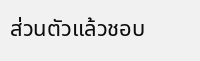ส่วนตัวแล้วชอบ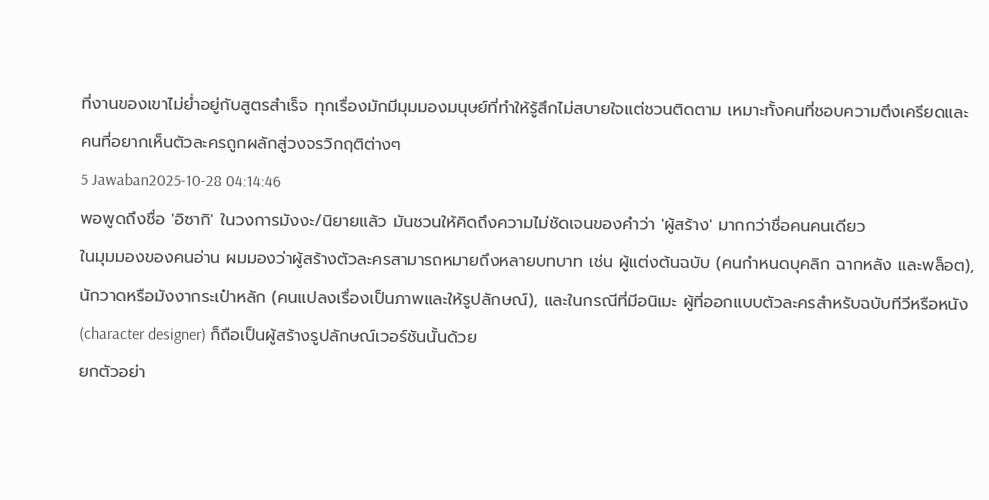ที่งานของเขาไม่ย่ำอยู่กับสูตรสำเร็จ ทุกเรื่องมักมีมุมมองมนุษย์ที่ทำให้รู้สึกไม่สบายใจแต่ชวนติดตาม เหมาะทั้งคนที่ชอบความตึงเครียดและคนที่อยากเห็นตัวละครถูกผลักสู่วงจรวิกฤติต่างๆ
5 Jawaban2025-10-28 04:14:46
พอพูดถึงชื่อ 'อิซากิ' ในวงการมังงะ/นิยายแล้ว มันชวนให้คิดถึงความไม่ชัดเจนของคำว่า 'ผู้สร้าง' มากกว่าชื่อคนคนเดียว
ในมุมมองของคนอ่าน ผมมองว่าผู้สร้างตัวละครสามารถหมายถึงหลายบทบาท เช่น ผู้แต่งต้นฉบับ (คนกำหนดบุคลิก ฉากหลัง และพล็อต), นักวาดหรือมังงากระเป๋าหลัก (คนแปลงเรื่องเป็นภาพและให้รูปลักษณ์), และในกรณีที่มีอนิเมะ ผู้ที่ออกแบบตัวละครสำหรับฉบับทีวีหรือหนัง (character designer) ก็ถือเป็นผู้สร้างรูปลักษณ์เวอร์ชันนั้นด้วย
ยกตัวอย่า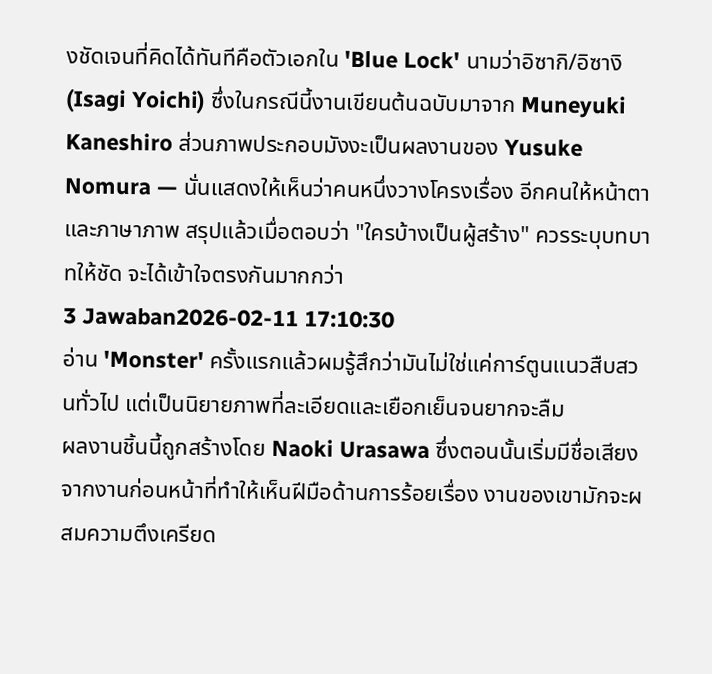งชัดเจนที่คิดได้ทันทีคือตัวเอกใน 'Blue Lock' นามว่าอิซากิ/อิซางิ (Isagi Yoichi) ซึ่งในกรณีนี้งานเขียนต้นฉบับมาจาก Muneyuki Kaneshiro ส่วนภาพประกอบมังงะเป็นผลงานของ Yusuke Nomura — นั่นแสดงให้เห็นว่าคนหนึ่งวางโครงเรื่อง อีกคนให้หน้าตาและภาษาภาพ สรุปแล้วเมื่อตอบว่า "ใครบ้างเป็นผู้สร้าง" ควรระบุบทบาทให้ชัด จะได้เข้าใจตรงกันมากกว่า
3 Jawaban2026-02-11 17:10:30
อ่าน 'Monster' ครั้งแรกแล้วผมรู้สึกว่ามันไม่ใช่แค่การ์ตูนแนวสืบสวนทั่วไป แต่เป็นนิยายภาพที่ละเอียดและเยือกเย็นจนยากจะลืม
ผลงานชิ้นนี้ถูกสร้างโดย Naoki Urasawa ซึ่งตอนนั้นเริ่มมีชื่อเสียงจากงานก่อนหน้าที่ทำให้เห็นฝีมือด้านการร้อยเรื่อง งานของเขามักจะผสมความตึงเครียด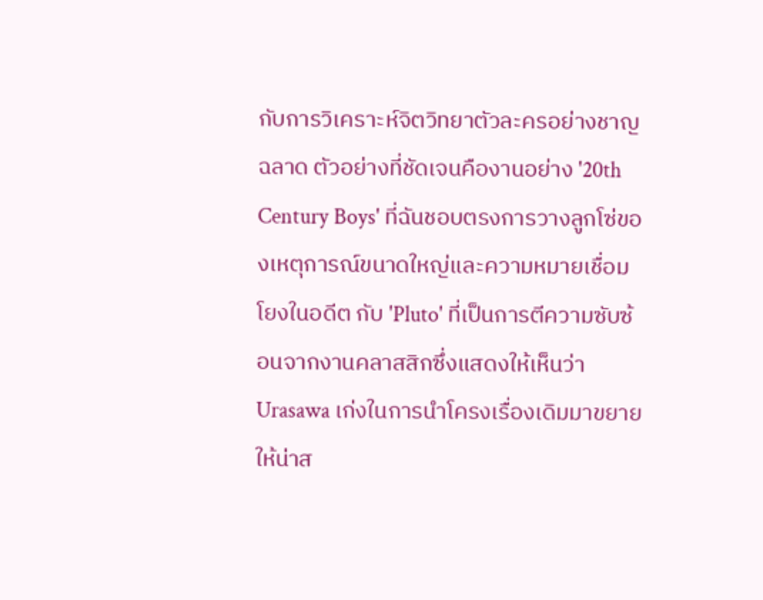กับการวิเคราะห์จิตวิทยาตัวละครอย่างชาญฉลาด ตัวอย่างที่ชัดเจนคืองานอย่าง '20th Century Boys' ที่ฉันชอบตรงการวางลูกโซ่ของเหตุการณ์ขนาดใหญ่และความหมายเชื่อมโยงในอดีต กับ 'Pluto' ที่เป็นการตีความซับซ้อนจากงานคลาสสิกซึ่งแสดงให้เห็นว่า Urasawa เก่งในการนำโครงเรื่องเดิมมาขยายให้น่าส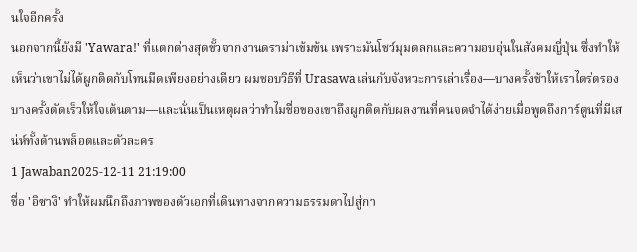นใจอีกครั้ง
นอกจากนี้ยังมี 'Yawara!' ที่แตกต่างสุดขั้วจากงานดราม่าเข้มข้น เพราะมันโชว์มุมตลกและความอบอุ่นในสังคมญี่ปุ่น ซึ่งทำให้เห็นว่าเขาไม่ได้ผูกติดกับโทนมืดเพียงอย่างเดียว ผมชอบวิธีที่ Urasawaเล่นกับจังหวะการเล่าเรื่อง—บางครั้งช้าให้เราไตร่ตรอง บางครั้งตัดเร็วให้ใจเต้นตาม—และนั่นเป็นเหตุผลว่าทำไมชื่อของเขาถึงผูกติดกับผลงานที่คนจดจำได้ง่ายเมื่อพูดถึงการ์ตูนที่มีเสน่ห์ทั้งด้านพล็อตและตัวละคร
1 Jawaban2025-12-11 21:19:00
ชื่อ 'อิซางิ' ทำให้ผมนึกถึงภาพของตัวเอกที่เดินทางจากความธรรมดาไปสู่กา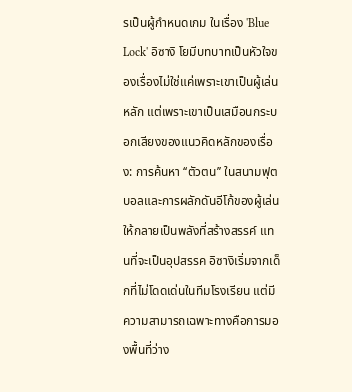รเป็นผู้กำหนดเกม ในเรื่อง 'Blue Lock' อิซางิ โยมีบทบาทเป็นหัวใจของเรื่องไม่ใช่แค่เพราะเขาเป็นผู้เล่นหลัก แต่เพราะเขาเป็นเสมือนกระบอกเสียงของแนวคิดหลักของเรื่อง: การค้นหา ‘‘ตัวตน’’ ในสนามฟุตบอลและการผลักดันอีโก้ของผู้เล่นให้กลายเป็นพลังที่สร้างสรรค์ แทนที่จะเป็นอุปสรรค อิซางิเริ่มจากเด็กที่ไม่โดดเด่นในทีมโรงเรียน แต่มีความสามารถเฉพาะทางคือการมองพื้นที่ว่าง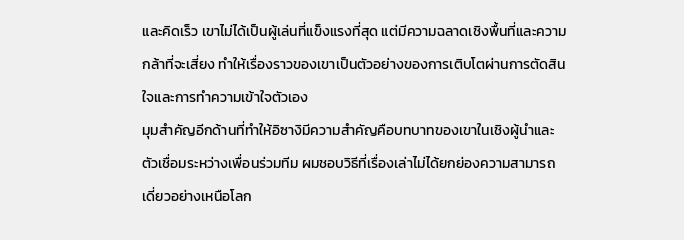และคิดเร็ว เขาไม่ได้เป็นผู้เล่นที่แข็งแรงที่สุด แต่มีความฉลาดเชิงพื้นที่และความกล้าที่จะเสี่ยง ทำให้เรื่องราวของเขาเป็นตัวอย่างของการเติบโตผ่านการตัดสินใจและการทำความเข้าใจตัวเอง
มุมสำคัญอีกด้านที่ทำให้อิซางิมีความสำคัญคือบทบาทของเขาในเชิงผู้นำและตัวเชื่อมระหว่างเพื่อนร่วมทีม ผมชอบวิธีที่เรื่องเล่าไม่ได้ยกย่องความสามารถเดี่ยวอย่างเหนือโลก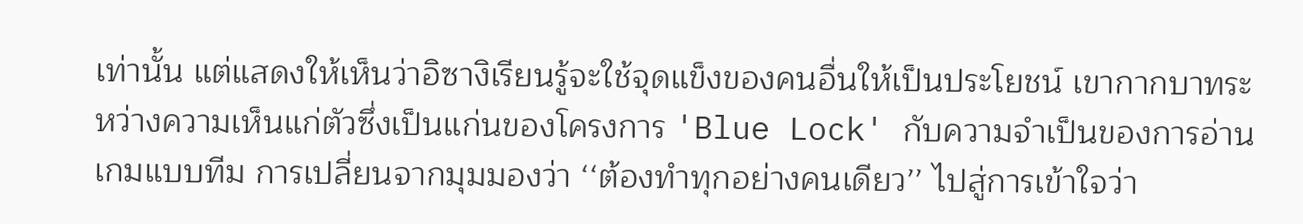เท่านั้น แต่แสดงให้เห็นว่าอิซางิเรียนรู้จะใช้จุดแข็งของคนอื่นให้เป็นประโยชน์ เขากากบาทระหว่างความเห็นแก่ตัวซึ่งเป็นแก่นของโครงการ 'Blue Lock' กับความจำเป็นของการอ่านเกมแบบทีม การเปลี่ยนจากมุมมองว่า ‘‘ต้องทำทุกอย่างคนเดียว’’ ไปสู่การเข้าใจว่า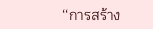‘‘การสร้าง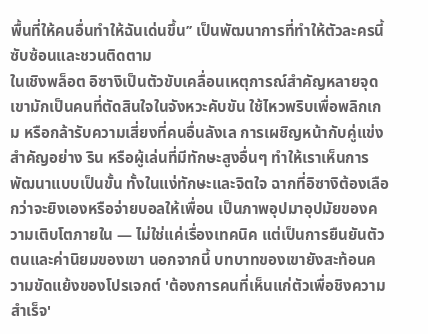พื้นที่ให้คนอื่นทำให้ฉันเด่นขึ้น’’ เป็นพัฒนาการที่ทำให้ตัวละครนี้ซับซ้อนและชวนติดตาม
ในเชิงพล็อต อิซางิเป็นตัวขับเคลื่อนเหตุการณ์สำคัญหลายจุด เขามักเป็นคนที่ตัดสินใจในจังหวะคับขัน ใช้ไหวพริบเพื่อพลิกเกม หรือกล้ารับความเสี่ยงที่คนอื่นลังเล การเผชิญหน้ากับคู่แข่งสำคัญอย่าง ริน หรือผู้เล่นที่มีทักษะสูงอื่นๆ ทำให้เราเห็นการพัฒนาแบบเป็นขั้น ทั้งในแง่ทักษะและจิตใจ ฉากที่อิซางิต้องเลือกว่าจะยิงเองหรือจ่ายบอลให้เพื่อน เป็นภาพอุปมาอุปมัยของความเติบโตภายใน — ไม่ใช่แค่เรื่องเทคนิค แต่เป็นการยืนยันตัวตนและค่านิยมของเขา นอกจากนี้ บทบาทของเขายังสะท้อนความขัดแย้งของโปรเจกต์ 'ต้องการคนที่เห็นแก่ตัวเพื่อชิงความสำเร็จ'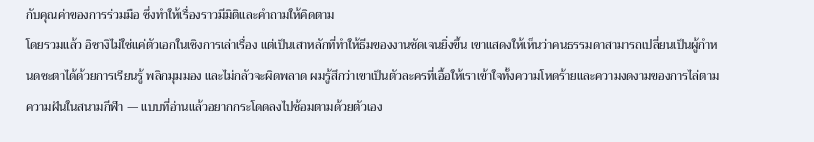กับคุณค่าของการร่วมมือ ซึ่งทำให้เรื่องราวมีมิติและคำถามให้คิดตาม
โดยรวมแล้ว อิซางิไม่ใช่แค่ตัวเอกในเชิงการเล่าเรื่อง แต่เป็นเสาหลักที่ทำให้ธีมของงานชัดเจนยิ่งขึ้น เขาแสดงให้เห็นว่าคนธรรมดาสามารถเปลี่ยนเป็นผู้กำหนดชะตาได้ด้วยการเรียนรู้ พลิกมุมมอง และไม่กลัวจะผิดพลาด ผมรู้สึกว่าเขาเป็นตัวละครที่เอื้อให้เราเข้าใจทั้งความโหดร้ายและความงดงามของการไล่ตามความฝันในสนามกีฬา — แบบที่อ่านแล้วอยากกระโดดลงไปซ้อมตามด้วยตัวเอง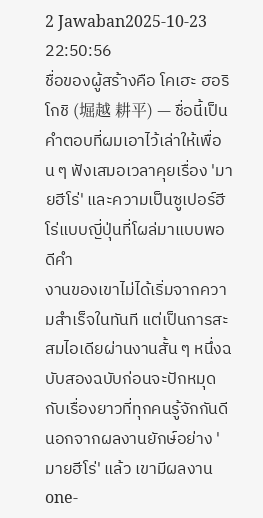2 Jawaban2025-10-23 22:50:56
ชื่อของผู้สร้างคือ โคเฮะ ฮอริโกชิ (堀越 耕平) — ชื่อนี้เป็นคำตอบที่ผมเอาไว้เล่าให้เพื่อน ๆ ฟังเสมอเวลาคุยเรื่อง 'มายฮีโร่' และความเป็นซูเปอร์ฮีโร่แบบญี่ปุ่นที่โผล่มาแบบพอดีคำ
งานของเขาไม่ได้เริ่มจากความสำเร็จในทันที แต่เป็นการสะสมไอเดียผ่านงานสั้น ๆ หนึ่งฉบับสองฉบับก่อนจะปักหมุดกับเรื่องยาวที่ทุกคนรู้จักกันดี นอกจากผลงานยักษ์อย่าง 'มายฮีโร่' แล้ว เขามีผลงาน one-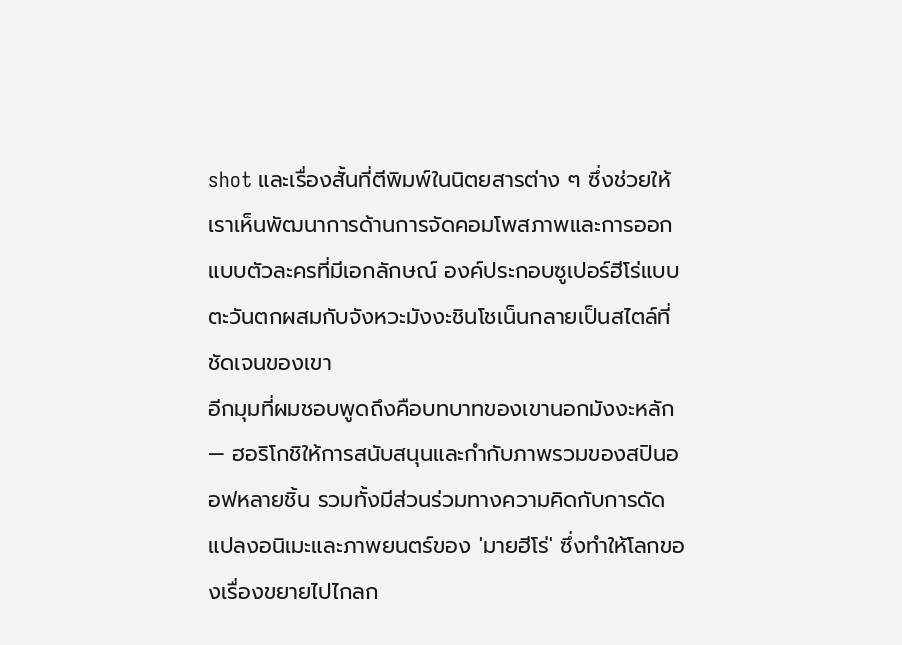shot และเรื่องสั้นที่ตีพิมพ์ในนิตยสารต่าง ๆ ซึ่งช่วยให้เราเห็นพัฒนาการด้านการจัดคอมโพสภาพและการออกแบบตัวละครที่มีเอกลักษณ์ องค์ประกอบซูเปอร์ฮีโร่แบบตะวันตกผสมกับจังหวะมังงะชินโชเน็นกลายเป็นสไตล์ที่ชัดเจนของเขา
อีกมุมที่ผมชอบพูดถึงคือบทบาทของเขานอกมังงะหลัก — ฮอริโกชิให้การสนับสนุนและกำกับภาพรวมของสปินออฟหลายชิ้น รวมทั้งมีส่วนร่วมทางความคิดกับการดัดแปลงอนิเมะและภาพยนตร์ของ 'มายฮีโร่' ซึ่งทำให้โลกของเรื่องขยายไปไกลก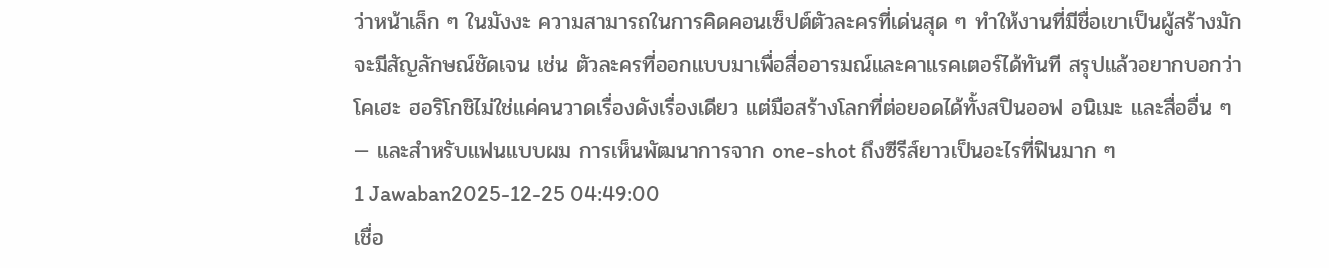ว่าหน้าเล็ก ๆ ในมังงะ ความสามารถในการคิดคอนเซ็ปต์ตัวละครที่เด่นสุด ๆ ทำให้งานที่มีชื่อเขาเป็นผู้สร้างมักจะมีสัญลักษณ์ชัดเจน เช่น ตัวละครที่ออกแบบมาเพื่อสื่ออารมณ์และคาแรคเตอร์ได้ทันที สรุปแล้วอยากบอกว่าโคเฮะ ฮอริโกชิไม่ใช่แค่คนวาดเรื่องดังเรื่องเดียว แต่มือสร้างโลกที่ต่อยอดได้ทั้งสปินออฟ อนิเมะ และสื่ออื่น ๆ — และสำหรับแฟนแบบผม การเห็นพัฒนาการจาก one-shot ถึงซีรีส์ยาวเป็นอะไรที่ฟินมาก ๆ
1 Jawaban2025-12-25 04:49:00
เชื่อ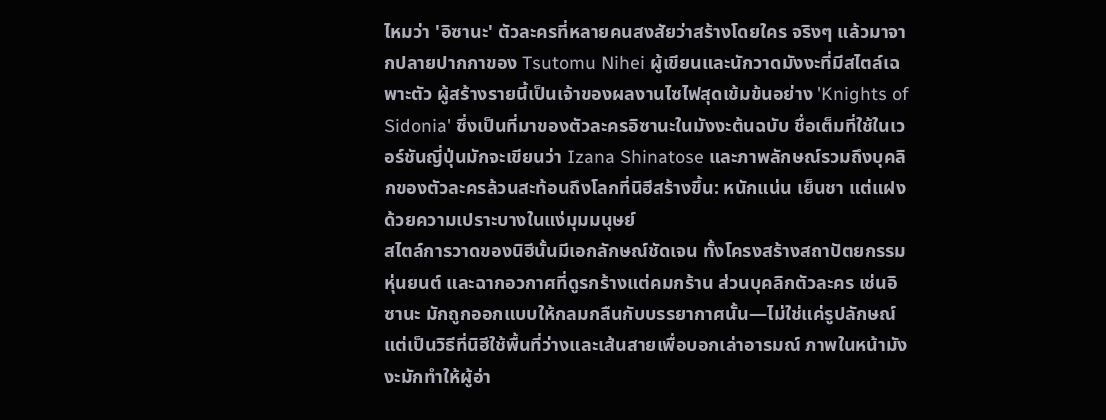ไหมว่า 'อิซานะ' ตัวละครที่หลายคนสงสัยว่าสร้างโดยใคร จริงๆ แล้วมาจากปลายปากกาของ Tsutomu Nihei ผู้เขียนและนักวาดมังงะที่มีสไตล์เฉพาะตัว ผู้สร้างรายนี้เป็นเจ้าของผลงานไซไฟสุดเข้มข้นอย่าง 'Knights of Sidonia' ซึ่งเป็นที่มาของตัวละครอิซานะในมังงะต้นฉบับ ชื่อเต็มที่ใช้ในเวอร์ชันญี่ปุ่นมักจะเขียนว่า Izana Shinatose และภาพลักษณ์รวมถึงบุคลิกของตัวละครล้วนสะท้อนถึงโลกที่นิฮีสร้างขึ้น: หนักแน่น เย็นชา แต่แฝงด้วยความเปราะบางในแง่มุมมนุษย์
สไตล์การวาดของนิฮีนั้นมีเอกลักษณ์ชัดเจน ทั้งโครงสร้างสถาปัตยกรรมหุ่นยนต์ และฉากอวกาศที่ดูรกร้างแต่คมกร้าน ส่วนบุคลิกตัวละคร เช่นอิซานะ มักถูกออกแบบให้กลมกลืนกับบรรยากาศนั้น—ไม่ใช่แค่รูปลักษณ์แต่เป็นวิธีที่นิฮีใช้พื้นที่ว่างและเส้นสายเพื่อบอกเล่าอารมณ์ ภาพในหน้ามังงะมักทำให้ผู้อ่า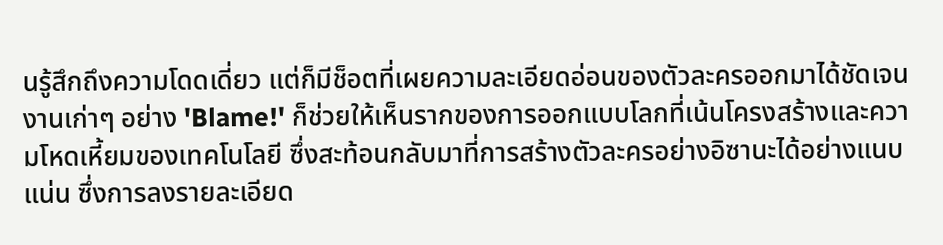นรู้สึกถึงความโดดเดี่ยว แต่ก็มีช็อตที่เผยความละเอียดอ่อนของตัวละครออกมาได้ชัดเจน งานเก่าๆ อย่าง 'Blame!' ก็ช่วยให้เห็นรากของการออกแบบโลกที่เน้นโครงสร้างและความโหดเหี้ยมของเทคโนโลยี ซึ่งสะท้อนกลับมาที่การสร้างตัวละครอย่างอิซานะได้อย่างแนบแน่น ซึ่งการลงรายละเอียด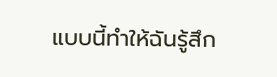แบบนี้ทำให้ฉันรู้สึก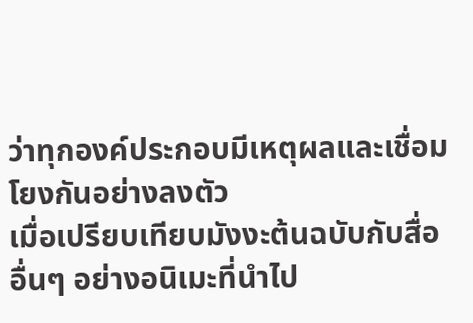ว่าทุกองค์ประกอบมีเหตุผลและเชื่อมโยงกันอย่างลงตัว
เมื่อเปรียบเทียบมังงะต้นฉบับกับสื่ออื่นๆ อย่างอนิเมะที่นำไป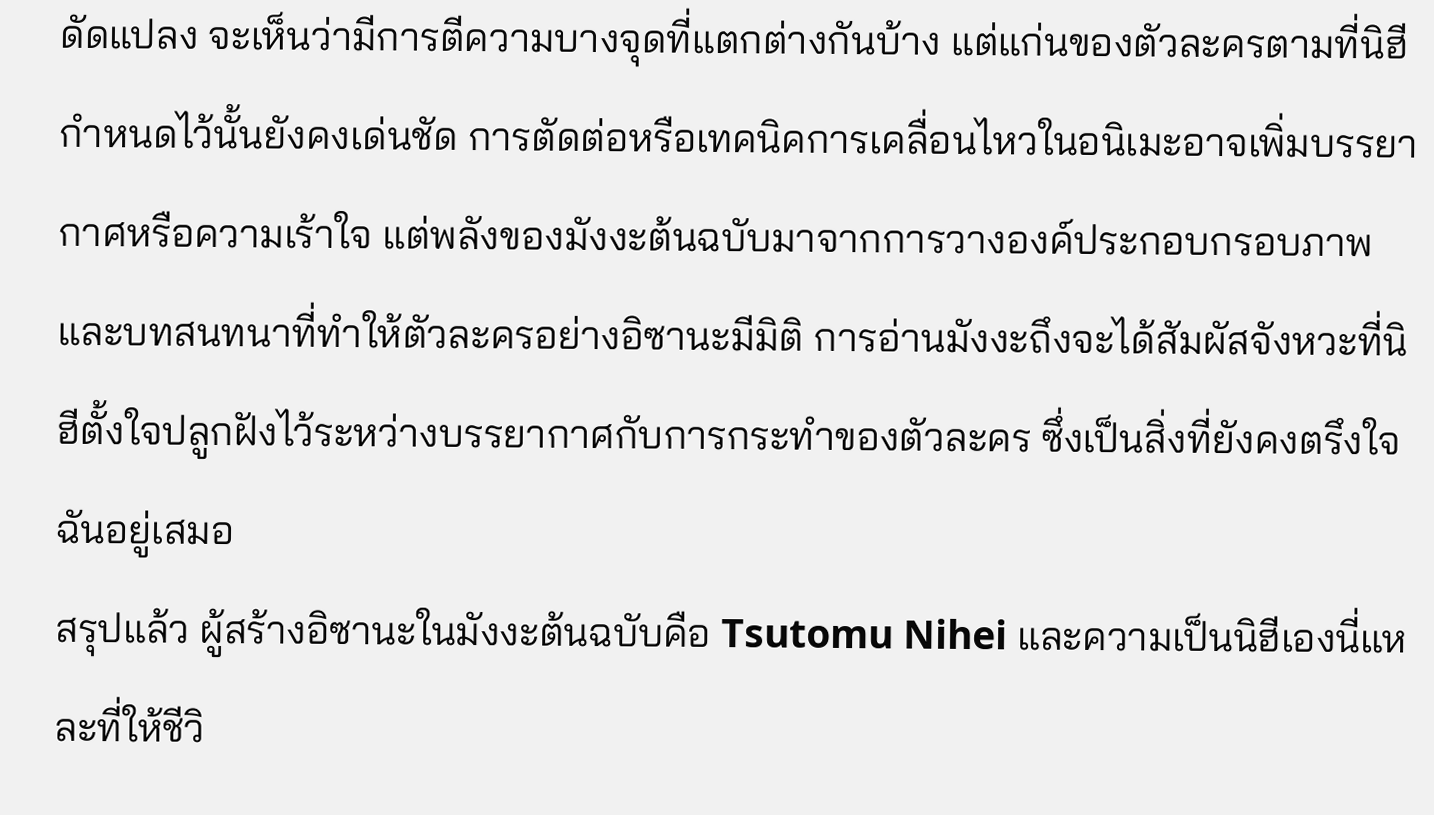ดัดแปลง จะเห็นว่ามีการตีความบางจุดที่แตกต่างกันบ้าง แต่แก่นของตัวละครตามที่นิฮีกำหนดไว้นั้นยังคงเด่นชัด การตัดต่อหรือเทคนิคการเคลื่อนไหวในอนิเมะอาจเพิ่มบรรยากาศหรือความเร้าใจ แต่พลังของมังงะต้นฉบับมาจากการวางองค์ประกอบกรอบภาพและบทสนทนาที่ทำให้ตัวละครอย่างอิซานะมีมิติ การอ่านมังงะถึงจะได้สัมผัสจังหวะที่นิฮีตั้งใจปลูกฝังไว้ระหว่างบรรยากาศกับการกระทำของตัวละคร ซึ่งเป็นสิ่งที่ยังคงตรึงใจฉันอยู่เสมอ
สรุปแล้ว ผู้สร้างอิซานะในมังงะต้นฉบับคือ Tsutomu Nihei และความเป็นนิฮีเองนี่แหละที่ให้ชีวิ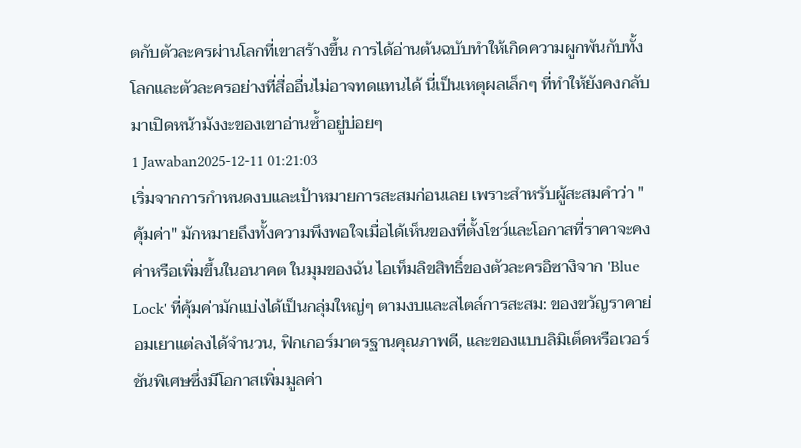ตกับตัวละครผ่านโลกที่เขาสร้างขึ้น การได้อ่านต้นฉบับทำให้เกิดความผูกพันกับทั้งโลกและตัวละครอย่างที่สื่ออื่นไม่อาจทดแทนได้ นี่เป็นเหตุผลเล็กๆ ที่ทำให้ยังคงกลับมาเปิดหน้ามังงะของเขาอ่านซ้ำอยู่บ่อยๆ
1 Jawaban2025-12-11 01:21:03
เริ่มจากการกำหนดงบและเป้าหมายการสะสมก่อนเลย เพราะสำหรับผู้สะสมคำว่า "คุ้มค่า" มักหมายถึงทั้งความพึงพอใจเมื่อได้เห็นของที่ตั้งโชว์และโอกาสที่ราคาจะคงค่าหรือเพิ่มขึ้นในอนาคต ในมุมของฉัน ไอเท็มลิขสิทธิ์ของตัวละครอิซางิจาก 'Blue Lock' ที่คุ้มค่ามักแบ่งได้เป็นกลุ่มใหญ่ๆ ตามงบและสไตล์การสะสม: ของขวัญราคาย่อมเยาแต่ลงได้จำนวน, ฟิกเกอร์มาตรฐานคุณภาพดี, และของแบบลิมิเต็ดหรือเวอร์ชันพิเศษซึ่งมีโอกาสเพิ่มมูลค่า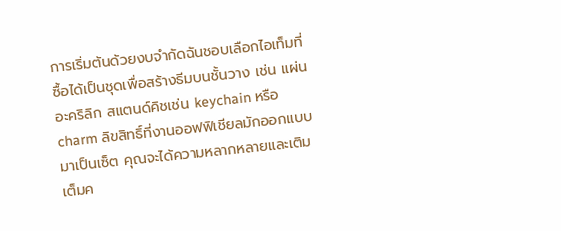การเริ่มต้นด้วยงบจำกัดฉันชอบเลือกไอเท็มที่ซื้อได้เป็นชุดเพื่อสร้างธีมบนชั้นวาง เช่น แผ่นอะคริลิก สแตนด์คิชเช่น keychain หรือ charm ลิขสิทธิ์ที่งานออฟฟิเชียลมักออกแบบมาเป็นเซ็ต คุณจะได้ความหลากหลายและเติมเต็มค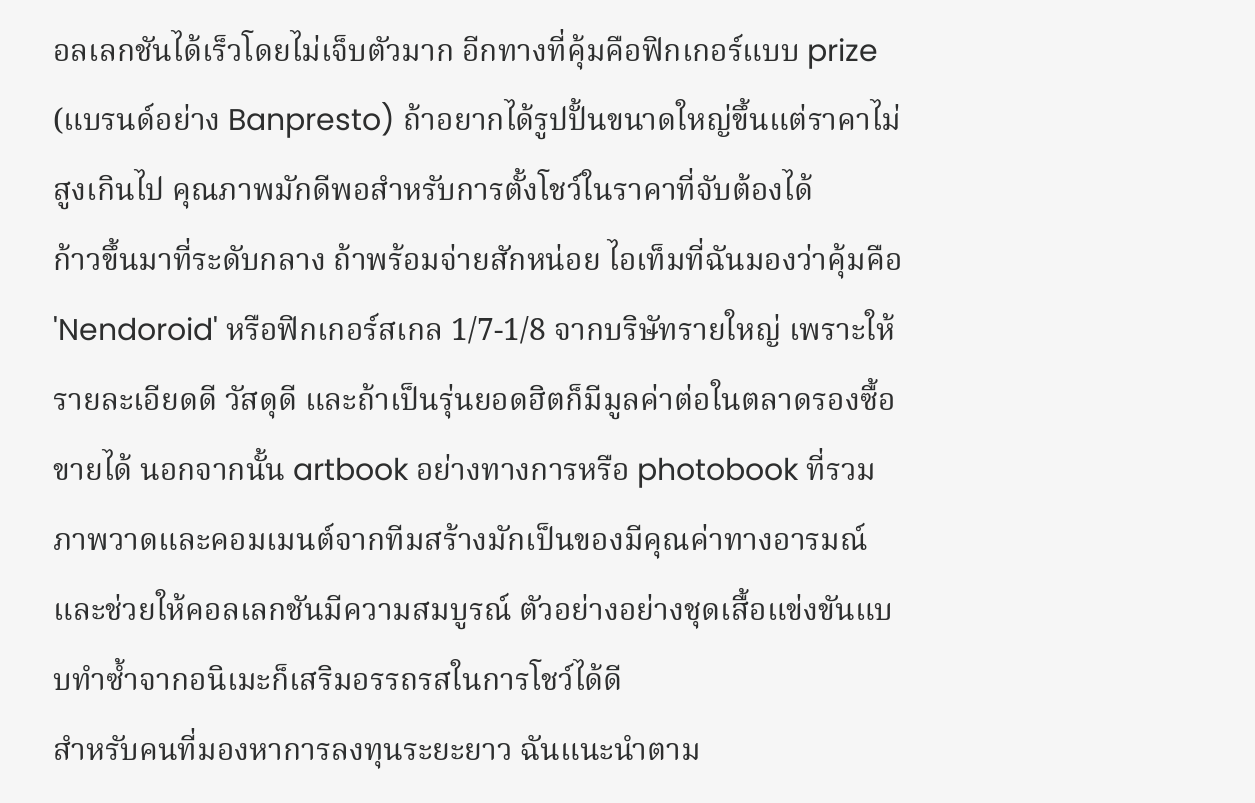อลเลกชันได้เร็วโดยไม่เจ็บตัวมาก อีกทางที่คุ้มคือฟิกเกอร์แบบ prize (แบรนด์อย่าง Banpresto) ถ้าอยากได้รูปปั้นขนาดใหญ่ขึ้นแต่ราคาไม่สูงเกินไป คุณภาพมักดีพอสำหรับการตั้งโชว์ในราคาที่จับต้องได้
ก้าวขึ้นมาที่ระดับกลาง ถ้าพร้อมจ่ายสักหน่อย ไอเท็มที่ฉันมองว่าคุ้มคือ 'Nendoroid' หรือฟิกเกอร์สเกล 1/7-1/8 จากบริษัทรายใหญ่ เพราะให้รายละเอียดดี วัสดุดี และถ้าเป็นรุ่นยอดฮิตก็มีมูลค่าต่อในตลาดรองซื้อขายได้ นอกจากนั้น artbook อย่างทางการหรือ photobook ที่รวมภาพวาดและคอมเมนต์จากทีมสร้างมักเป็นของมีคุณค่าทางอารมณ์และช่วยให้คอลเลกชันมีความสมบูรณ์ ตัวอย่างอย่างชุดเสื้อแข่งขันแบบทำซ้ำจากอนิเมะก็เสริมอรรถรสในการโชว์ได้ดี
สำหรับคนที่มองหาการลงทุนระยะยาว ฉันแนะนำตาม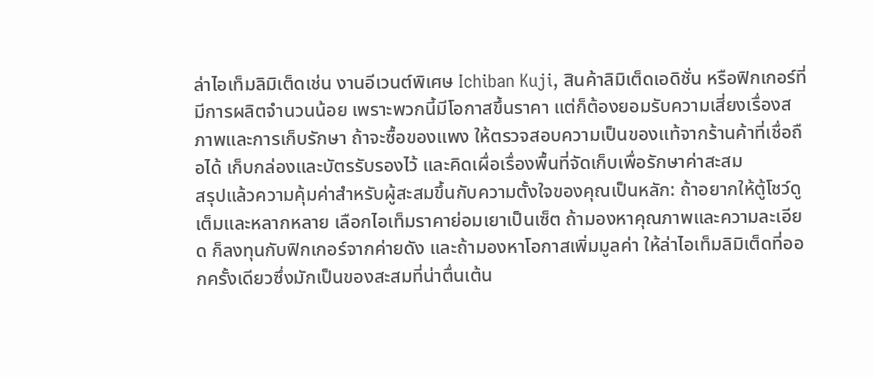ล่าไอเท็มลิมิเต็ดเช่น งานอีเวนต์พิเศษ Ichiban Kuji, สินค้าลิมิเต็ดเอดิชั่น หรือฟิกเกอร์ที่มีการผลิตจำนวนน้อย เพราะพวกนี้มีโอกาสขึ้นราคา แต่ก็ต้องยอมรับความเสี่ยงเรื่องสภาพและการเก็บรักษา ถ้าจะซื้อของแพง ให้ตรวจสอบความเป็นของแท้จากร้านค้าที่เชื่อถือได้ เก็บกล่องและบัตรรับรองไว้ และคิดเผื่อเรื่องพื้นที่จัดเก็บเพื่อรักษาค่าสะสม
สรุปแล้วความคุ้มค่าสำหรับผู้สะสมขึ้นกับความตั้งใจของคุณเป็นหลัก: ถ้าอยากให้ตู้โชว์ดูเต็มและหลากหลาย เลือกไอเท็มราคาย่อมเยาเป็นเซ็ต ถ้ามองหาคุณภาพและความละเอียด ก็ลงทุนกับฟิกเกอร์จากค่ายดัง และถ้ามองหาโอกาสเพิ่มมูลค่า ให้ล่าไอเท็มลิมิเต็ดที่ออกครั้งเดียวซึ่งมักเป็นของสะสมที่น่าตื่นเต้น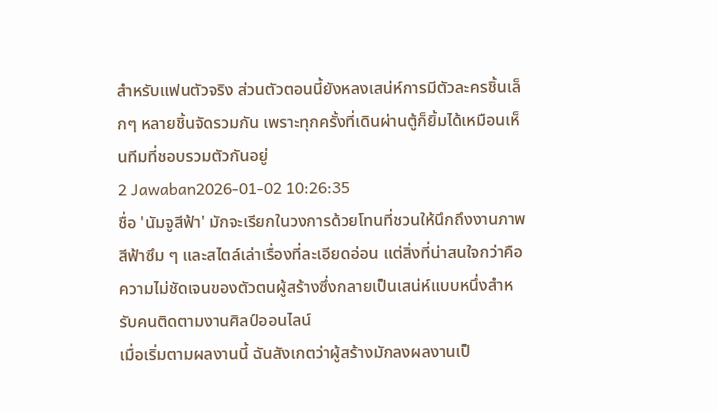สำหรับแฟนตัวจริง ส่วนตัวตอนนี้ยังหลงเสน่ห์การมีตัวละครชิ้นเล็กๆ หลายชิ้นจัดรวมกัน เพราะทุกครั้งที่เดินผ่านตู้ก็ยิ้มได้เหมือนเห็นทีมที่ชอบรวมตัวกันอยู่
2 Jawaban2026-01-02 10:26:35
ชื่อ 'นัมจูสีฟ้า' มักจะเรียกในวงการด้วยโทนที่ชวนให้นึกถึงงานภาพสีฟ้าซึม ๆ และสไตล์เล่าเรื่องที่ละเอียดอ่อน แต่สิ่งที่น่าสนใจกว่าคือความไม่ชัดเจนของตัวตนผู้สร้างซึ่งกลายเป็นเสน่ห์แบบหนึ่งสำหรับคนติดตามงานศิลป์ออนไลน์
เมื่อเริ่มตามผลงานนี้ ฉันสังเกตว่าผู้สร้างมักลงผลงานเป็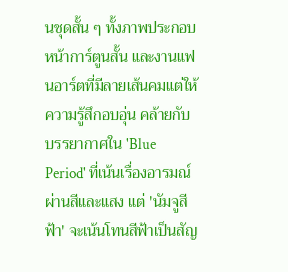นชุดสั้น ๆ ทั้งภาพประกอบ หน้าการ์ตูนสั้น และงานแฟนอาร์ตที่มีลายเส้นคมแต่ให้ความรู้สึกอบอุ่น คล้ายกับบรรยากาศใน 'Blue Period' ที่เน้นเรื่องอารมณ์ผ่านสีและแสง แต่ 'นัมจูสีฟ้า' จะเน้นโทนสีฟ้าเป็นสัญ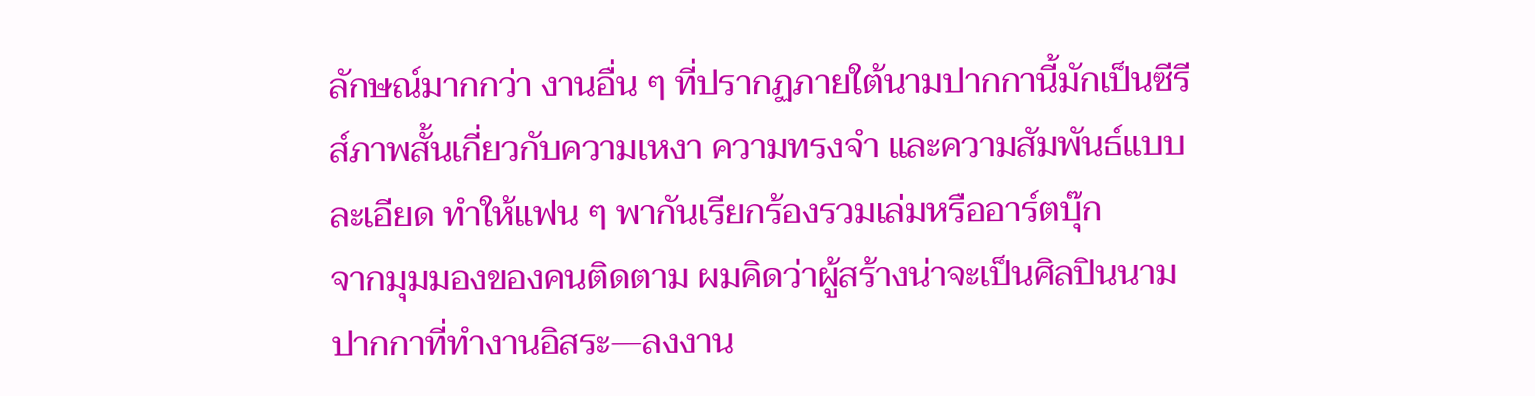ลักษณ์มากกว่า งานอื่น ๆ ที่ปรากฏภายใต้นามปากกานี้มักเป็นซีรีส์ภาพสั้นเกี่ยวกับความเหงา ความทรงจำ และความสัมพันธ์แบบละเอียด ทำให้แฟน ๆ พากันเรียกร้องรวมเล่มหรืออาร์ตบุ๊ก
จากมุมมองของคนติดตาม ผมคิดว่าผู้สร้างน่าจะเป็นศิลปินนามปากกาที่ทำงานอิสระ—ลงงาน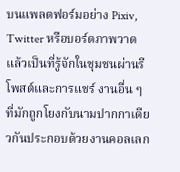บนแพลตฟอร์มอย่าง Pixiv, Twitter หรือบอร์ดภาพวาด แล้วเป็นที่รู้จักในชุมชนผ่านรีโพสต์และการแชร์ งานอื่น ๆ ที่มักถูกโยงกับนามปากกาเดียวกันประกอบด้วยงานคอลเลก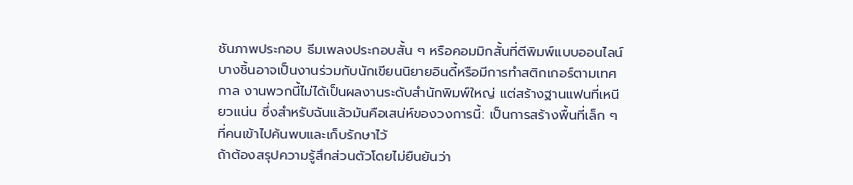ชันภาพประกอบ ธีมเพลงประกอบสั้น ๆ หรือคอมมิกสั้นที่ตีพิมพ์แบบออนไลน์ บางชิ้นอาจเป็นงานร่วมกับนักเขียนนิยายอินดี้หรือมีการทำสติกเกอร์ตามเทศกาล งานพวกนี้ไม่ได้เป็นผลงานระดับสำนักพิมพ์ใหญ่ แต่สร้างฐานแฟนที่เหนียวแน่น ซึ่งสำหรับฉันแล้วมันคือเสน่ห์ของวงการนี้: เป็นการสร้างพื้นที่เล็ก ๆ ที่คนเข้าไปค้นพบและเก็บรักษาไว้
ถ้าต้องสรุปความรู้สึกส่วนตัวโดยไม่ยืนยันว่า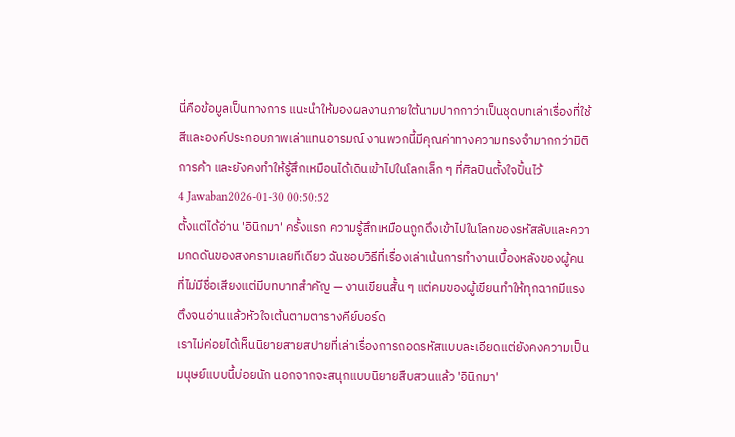นี่คือข้อมูลเป็นทางการ แนะนำให้มองผลงานภายใต้นามปากกาว่าเป็นชุดบทเล่าเรื่องที่ใช้สีและองค์ประกอบภาพเล่าแทนอารมณ์ งานพวกนี้มีคุณค่าทางความทรงจำมากกว่ามิติการค้า และยังคงทำให้รู้สึกเหมือนได้เดินเข้าไปในโลกเล็ก ๆ ที่ศิลปินตั้งใจปั้นไว้
4 Jawaban2026-01-30 00:50:52
ตั้งแต่ได้อ่าน 'อินิกมา' ครั้งแรก ความรู้สึกเหมือนถูกดึงเข้าไปในโลกของรหัสลับและความกดดันของสงครามเลยทีเดียว ฉันชอบวิธีที่เรื่องเล่าเน้นการทำงานเบื้องหลังของผู้คนที่ไม่มีชื่อเสียงแต่มีบทบาทสำคัญ — งานเขียนสั้น ๆ แต่คมของผู้เขียนทำให้ทุกฉากมีแรงตึงจนอ่านแล้วหัวใจเต้นตามตารางคีย์บอร์ด
เราไม่ค่อยได้เห็นนิยายสายสปายที่เล่าเรื่องการถอดรหัสแบบละเอียดแต่ยังคงความเป็นมนุษย์แบบนี้บ่อยนัก นอกจากจะสนุกแบบนิยายสืบสวนแล้ว 'อินิกมา'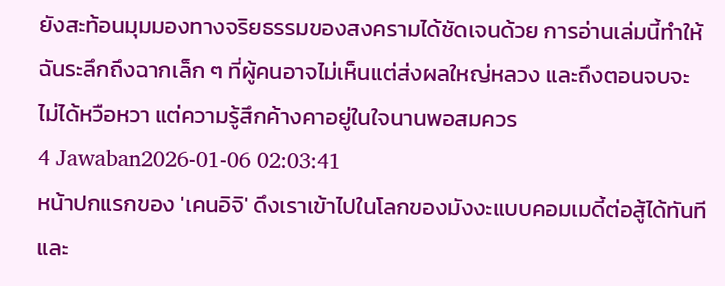ยังสะท้อนมุมมองทางจริยธรรมของสงครามได้ชัดเจนด้วย การอ่านเล่มนี้ทำให้ฉันระลึกถึงฉากเล็ก ๆ ที่ผู้คนอาจไม่เห็นแต่ส่งผลใหญ่หลวง และถึงตอนจบจะไม่ได้หวือหวา แต่ความรู้สึกค้างคาอยู่ในใจนานพอสมควร
4 Jawaban2026-01-06 02:03:41
หน้าปกแรกของ 'เคนอิจิ' ดึงเราเข้าไปในโลกของมังงะแบบคอมเมดี้ต่อสู้ได้ทันที และ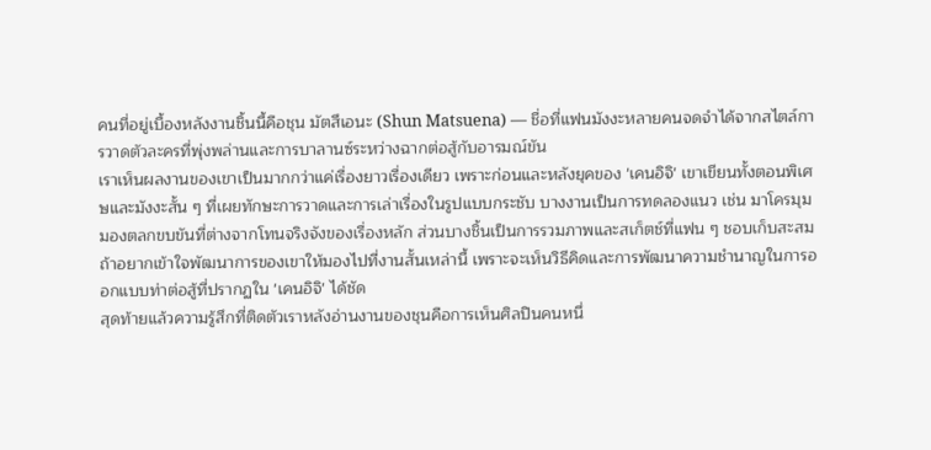คนที่อยู่เบื้องหลังงานชิ้นนี้คือชุน มัตสึเอนะ (Shun Matsuena) — ชื่อที่แฟนมังงะหลายคนจดจำได้จากสไตล์การวาดตัวละครที่พุ่งพล่านและการบาลานซ์ระหว่างฉากต่อสู้กับอารมณ์ขัน
เราเห็นผลงานของเขาเป็นมากกว่าแค่เรื่องยาวเรื่องเดียว เพราะก่อนและหลังยุคของ 'เคนอิจิ' เขาเขียนทั้งตอนพิเศษและมังงะสั้น ๆ ที่เผยทักษะการวาดและการเล่าเรื่องในรูปแบบกระชับ บางงานเป็นการทดลองแนว เช่น มาโครมุมมองตลกขบขันที่ต่างจากโทนจริงจังของเรื่องหลัก ส่วนบางชิ้นเป็นการรวมภาพและสเก็ตช์ที่แฟน ๆ ชอบเก็บสะสม ถ้าอยากเข้าใจพัฒนาการของเขาให้มองไปที่งานสั้นเหล่านี้ เพราะจะเห็นวิธีคิดและการพัฒนาความชำนาญในการออกแบบท่าต่อสู้ที่ปรากฏใน 'เคนอิจิ' ได้ชัด
สุดท้ายแล้วความรู้สึกที่ติดตัวเราหลังอ่านงานของชุนคือการเห็นศิลปินคนหนึ่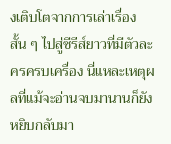งเติบโตจากการเล่าเรื่องสั้น ๆ ไปสู่ซีรีส์ยาวที่มีตัวละครครบเครื่อง นี่แหละเหตุผลที่แม้จะอ่านจบมานานก็ยังหยิบกลับมา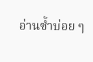อ่านซ้ำบ่อย ๆ